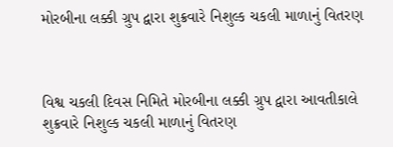મોરબીના લક્કી ગ્રુપ દ્વારા શુક્રવારે નિશુલ્ક ચકલી માળાનું વિતરણ



વિશ્વ ચકલી દિવસ નિમિતે મોરબીના લક્કી ગ્રુપ દ્વારા આવતીકાલે શુક્રવારે નિશુલ્ક ચકલી માળાનું વિતરણ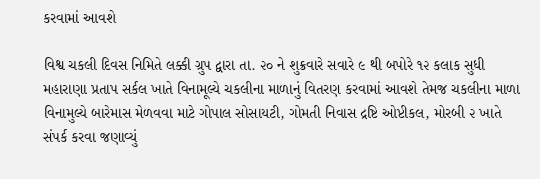કરવામાં આવશે

વિશ્વ ચકલી દિવસ નિમિતે લક્કી ગ્રુપ દ્વારા તા. ૨૦ ને શુક્રવારે સવારે ૯ થી બપોરે ૧૨ કલાક સુધી મહારાણા પ્રતાપ સર્કલ ખાતે વિનામૂલ્યે ચકલીના માળાનું વિતરણ કરવામાં આવશે તેમજ ચકલીના માળા વિનામુલ્યે બારેમાસ મેળવવા માટે ગોપાલ સોસાયટી, ગોમતી નિવાસ દ્રષ્ટિ ઓપ્ટીકલ, મોરબી ૨ ખાતે સંપર્ક કરવા જણાવ્યું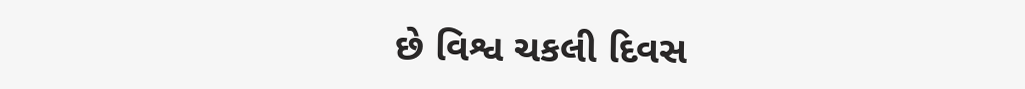છે વિશ્વ ચકલી દિવસ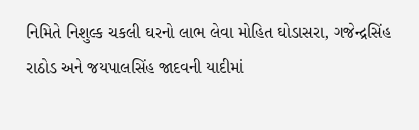નિમિતે નિશુલ્ક ચકલી ઘરનો લાભ લેવા મોહિત ઘોડાસરા, ગજેન્દ્રસિંહ રાઠોડ અને જયપાલસિંહ જાદવની યાદીમાં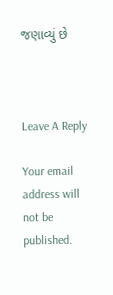જણાવ્યું છે



Leave A Reply

Your email address will not be published.